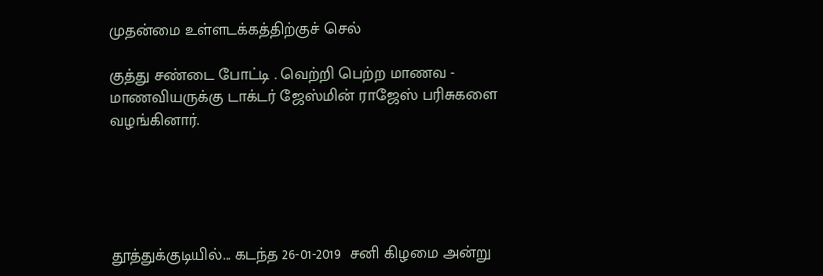முதன்மை உள்ளடக்கத்திற்குச் செல்

குத்து சண்டை போட்டி . வெற்றி பெற்ற மாணவ - மாணவியருக்கு டாக்டர் ஜேஸ்மின் ராஜேஸ் பரிசுகளை வழங்கினார்.





தூத்துக்குடியில்... கடந்த 26-01-2019  சனி கிழமை அன்று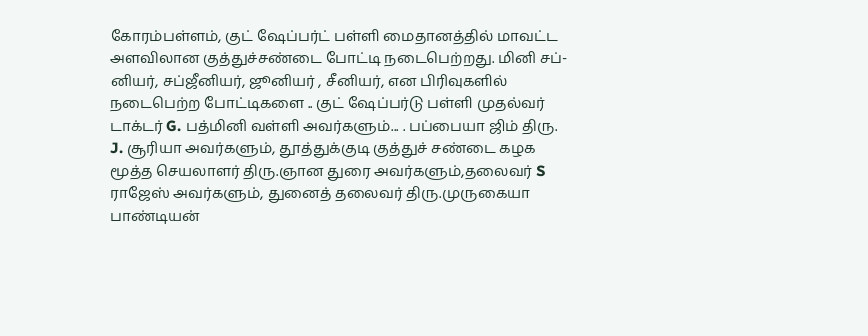கோரம்பள்ளம், குட் ஷேப்பர்ட் பள்ளி மைதானத்தில் மாவட்ட அளவிலான குத்துச்சண்டை போட்டி நடைபெற்றது. மினி சப்-னியர், சப்ஜீனியர், ஜூனியர் , சீனியர், என பிரிவுகளில் நடைபெற்ற போட்டிகளை .. குட் ஷேப்பர்டு பள்ளி முதல்வர் டாக்டர் G. பத்மினி வள்ளி அவர்களும்... . பப்பையா ஜிம் திரு. J. சூரியா அவர்களும், தூத்துக்குடி குத்துச் சண்டை கழக மூத்த செயலாளர் திரு.ஞான துரை அவர்களும்,தலைவர் S ராஜேஸ் அவர்களும், துனைத் தலைவர் திரு.முருகையா பாண்டியன்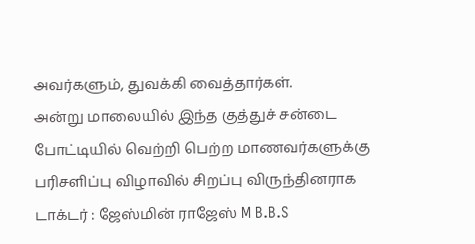அவர்களும், துவக்கி வைத்தார்கள்.                                     அன்று மாலையில் இந்த குத்துச் சன்டை போட்டியில் வெற்றி பெற்ற மாணவர்களுக்கு பரிசளிப்பு விழாவில் சிறப்பு விருந்தினராக டாக்டர் : ஜேஸ்மின் ராஜேஸ் M B.B.S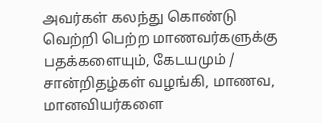அவர்கள் கலந்து கொண்டு வெற்றி பெற்ற மாணவர்களுக்கு பதக்களையும், கேடயமும் / சான்றிதழ்கள் வழங்கி, மாணவ, மானவியர்களை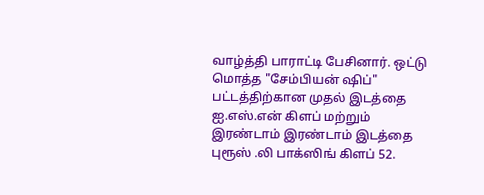வாழ்த்தி பாராட்டி பேசினார். ஒட்டு மொத்த "சேம்பியன் ஷிப்" பட்டத்திற்கான முதல் இடத்தை ஐ.எஸ்.என் கிளப் மற்றும் இரண்டாம் இரண்டாம் இடத்தை புரூஸ் .லி பாக்ஸிங் கிளப் 52.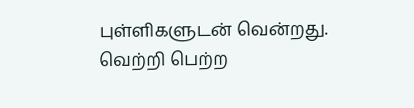புள்ளிகளுடன் வென்றது. வெற்றி பெற்ற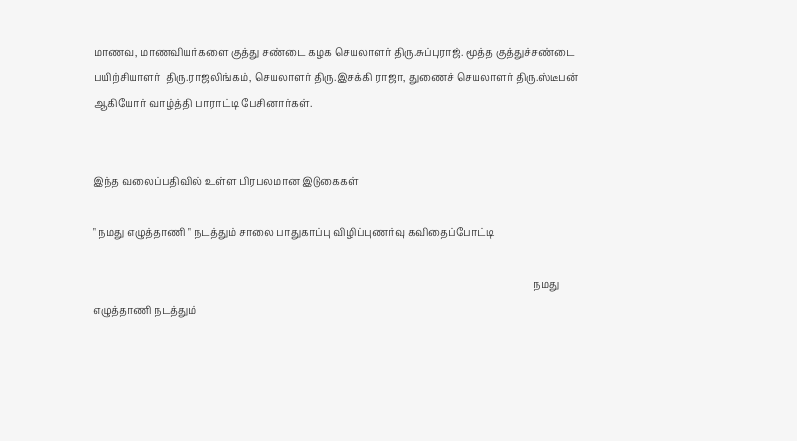மாணவ, மாணவியர்களை குத்து சண்டை கழக செயலாளர் திரு.சுப்புராஜ். மூத்த குத்துச்சண்டை பயிற்சியாளர்  திரு.ராஜலிங்கம், செயலாளர் திரு.இசக்கி ராஜா, துணைச் செயலாளர் திரு.ஸ்டீபன் ஆகியோர் வாழ்த்தி பாராட்டி பேசினார்கள்.


இந்த வலைப்பதிவில் உள்ள பிரபலமான இடுகைகள்

" நமது எழுத்தாணி " நடத்தும் சாலை பாதுகாப்பு விழிப்புணர்வு கவிதைப்போட்டி

                                                                                                                                                                               நமது எழுத்தாணி நடத்தும்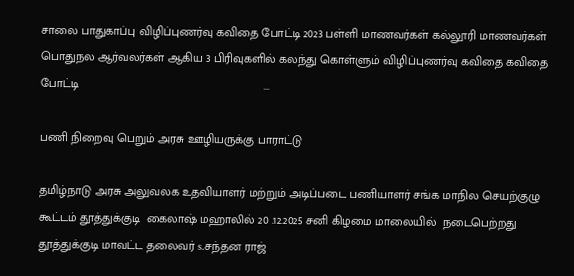சாலை பாதுகாப்பு விழிப்புணர்வு கவிதை போட்டி 2023 பள்ளி மாணவர்கள் கல்லூரி மாணவர்கள் பொதுநல ஆர்வலர்கள் ஆகிய 3 பிரிவுகளில் கலந்து கொள்ளும் விழிப்புணர்வு கவிதை கவிதை போட்டி                                                       ...

பணி நிறைவு பெறும் அரசு ஊழியருக்கு பாராட்டு

தமிழ்நாடு அரசு அலுவலக உதவியாளர் மற்றும் அடிப்படை பணியாளர் சங்க மாநில செயற்குழு கூட்டம் தூத்துக்குடி  கைலாஷ் மஹாலில் 20 .12.2025 சனி கிழமை மாலையில்  நடைபெற்றது   தூத்துக்குடி மாவட்ட தலைவர் s.சந்தன ராஜ்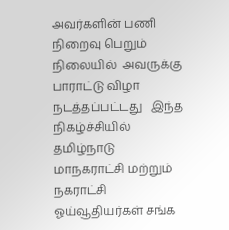அவர்களின் பணி நிறைவு பெறும் நிலையில்  அவருக்கு பாராட்டு விழா நடத்தப்பட்டது   இந்த நிகழ்ச்சியில் தமிழ்நாடு மாநகராட்சி மற்றும் நகராட்சி ஓய்வூதியர்கள் சங்க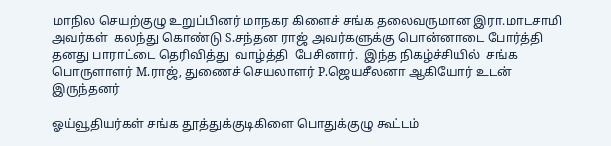மாநில செயற்குழு உறுப்பினர் மாநகர கிளைச் சங்க தலைவருமான இரா.மாடசாமி அவர்கள்  கலந்து கொண்டு S.சந்தன ராஜ் அவர்களுக்கு பொன்னாடை போர்த்தி  தனது பாராட்டை தெரிவித்து  வாழ்த்தி  பேசினார்.  இந்த நிகழ்ச்சியில்  சங்க பொருளாளர் M.ராஜ், துணைச் செயலாளர் P.ஜெயசீலனா ஆகியோர் உடன் இருந்தனர்

ஓய்வூதியர்கள் சங்க தூத்துக்குடிகிளை பொதுக்குழு கூட்டம்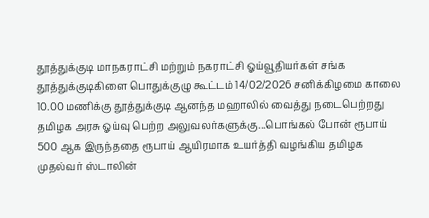தூத்துக்குடி மாநகராட்சி மற்றும் நகராட்சி ஓய்வூதியர்கள் சங்க தூத்துக்குடிகிளை பொதுக்குழு கூட்டம் 14/02/2026 சனிக்கிழமை காலை 10.00 மணிக்கு தூத்துக்குடி ஆனந்த மஹாலில் வைத்து நடைபெற்றது தமிழக அரசு ஓய்வு பெற்ற அலுவலர்களுக்கு...பொங்கல் போன் ரூபாய் 500 ஆக இருந்ததை ரூபாய் ஆயிரமாக உயர்த்தி வழங்கிய தமிழக முதல்வர் ஸ்டாலின்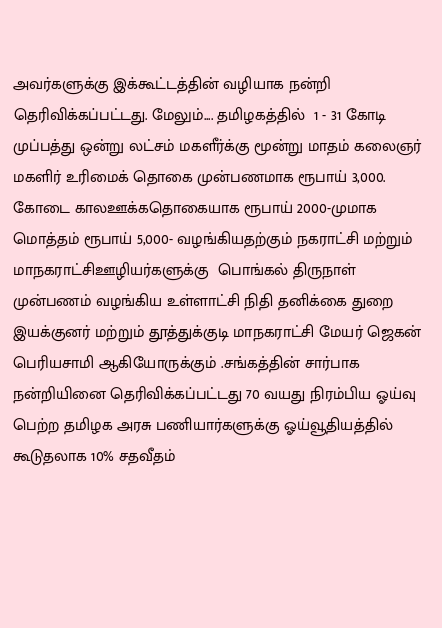அவர்களுக்கு இக்கூட்டத்தின் வழியாக நன்றி தெரிவிக்கப்பட்டது. மேலும்.... தமிழகத்தில்  1 - 31 கோடி முப்பத்து ஒன்று லட்சம் மகளீர்க்கு மூன்று மாதம் கலைஞர் மகளிர் உரிமைக் தொகை முன்பணமாக ரூபாய் 3,000. கோடை காலஊக்கதொகையாக ரூபாய் 2000-முமாக  மொத்தம் ரூபாய் 5,000- வழங்கியதற்கும் நகராட்சி மற்றும் மாநகராட்சிஊழியர்களுக்கு  பொங்கல் திருநாள்  முன்பணம் வழங்கிய உள்ளாட்சி நிதி தனிக்கை துறை இயக்குனர் மற்றும் தூத்துக்குடி மாநகராட்சி மேயர் ஜெகன் பெரியசாமி ஆகியோருக்கும் .சங்கத்தின் சார்பாக நன்றியினை தெரிவிக்கப்பட்டது 70 வயது நிரம்பிய ஓய்வு பெற்ற தமிழக அரசு பணியார்களுக்கு ஓய்வூதியத்தில் கூடுதலாக 10% சதவீதம்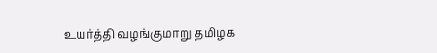உயர்த்தி வழங்குமாறு தமிழக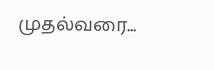முதல்வரை...